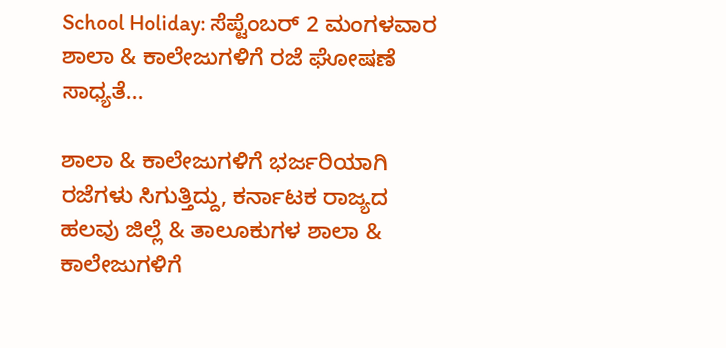School Holiday: ಸೆಪ್ಟೆಂಬರ್ 2 ಮಂಗಳವಾರ ಶಾಲಾ & ಕಾಲೇಜುಗಳಿಗೆ ರಜೆ ಘೋಷಣೆ ಸಾಧ್ಯತೆ...

ಶಾಲಾ & ಕಾಲೇಜುಗಳಿಗೆ ಭರ್ಜರಿಯಾಗಿ ರಜೆಗಳು ಸಿಗುತ್ತಿದ್ದು, ಕರ್ನಾಟಕ ರಾಜ್ಯದ ಹಲವು ಜಿಲ್ಲೆ & ತಾಲೂಕುಗಳ ಶಾಲಾ & ಕಾಲೇಜುಗಳಿಗೆ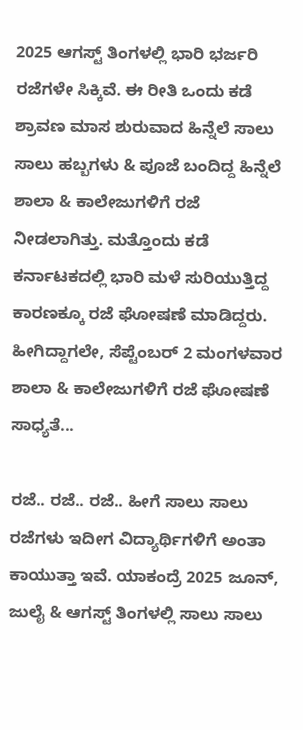2025 ಆಗಸ್ಟ್ ತಿಂಗಳಲ್ಲಿ ಭಾರಿ ಭರ್ಜರಿ ರಜೆಗಳೇ ಸಿಕ್ಕಿವೆ. ಈ ರೀತಿ ಒಂದು ಕಡೆ ಶ್ರಾವಣ ಮಾಸ ಶುರುವಾದ ಹಿನ್ನೆಲೆ ಸಾಲು ಸಾಲು ಹಬ್ಬಗಳು & ಪೂಜೆ ಬಂದಿದ್ದ ಹಿನ್ನೆಲೆ ಶಾಲಾ & ಕಾಲೇಜುಗಳಿಗೆ ರಜೆ ನೀಡಲಾಗಿತ್ತು. ಮತ್ತೊಂದು ಕಡೆ ಕರ್ನಾಟಕದಲ್ಲಿ ಭಾರಿ ಮಳೆ ಸುರಿಯುತ್ತಿದ್ದ ಕಾರಣಕ್ಕೂ ರಜೆ ಘೋಷಣೆ ಮಾಡಿದ್ದರು. ಹೀಗಿದ್ದಾಗಲೇ, ಸೆಪ್ಟೆಂಬರ್ 2 ಮಂಗಳವಾರ ಶಾಲಾ & ಕಾಲೇಜುಗಳಿಗೆ ರಜೆ ಘೋಷಣೆ ಸಾಧ್ಯತೆ...

ರಜೆ.. ರಜೆ.. ರಜೆ.. ಹೀಗೆ ಸಾಲು ಸಾಲು ರಜೆಗಳು ಇದೀಗ ವಿದ್ಯಾರ್ಥಿಗಳಿಗೆ ಅಂತಾ ಕಾಯುತ್ತಾ ಇವೆ. ಯಾಕಂದ್ರೆ 2025 ಜೂನ್, ಜುಲೈ & ಆಗಸ್ಟ್ ತಿಂಗಳಲ್ಲಿ ಸಾಲು ಸಾಲು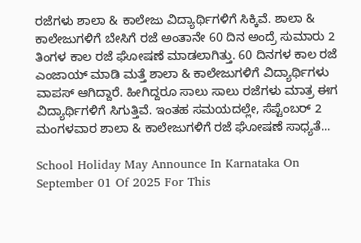ರಜೆಗಳು ಶಾಲಾ & ಕಾಲೇಜು ವಿದ್ಯಾರ್ಥಿಗಳಿಗೆ ಸಿಕ್ಕಿವೆ. ಶಾಲಾ & ಕಾಲೇಜುಗಳಿಗೆ ಬೇಸಿಗೆ ರಜೆ ಅಂತಾನೇ 60 ದಿನ ಅಂದ್ರೆ ಸುಮಾರು 2 ತಿಂಗಳ ಕಾಲ ರಜೆ ಘೋಷಣೆ ಮಾಡಲಾಗಿತ್ತು. 60 ದಿನಗಳ ಕಾಲ ರಜೆ ಎಂಜಾಯ್ ಮಾಡಿ ಮತ್ತೆ ಶಾಲಾ & ಕಾಲೇಜುಗಳಿಗೆ ವಿದ್ಯಾರ್ಥಿಗಳು ವಾಪಸ್ ಆಗಿದ್ದಾರೆ. ಹೀಗಿದ್ದರೂ ಸಾಲು ಸಾಲು ರಜೆಗಳು ಮಾತ್ರ ಈಗ ವಿದ್ಯಾರ್ಥಿಗಳಿಗೆ ಸಿಗುತ್ತಿವೆ. ಇಂತಹ ಸಮಯದಲ್ಲೇ, ಸೆಪ್ಟೆಂಬರ್ 2 ಮಂಗಳವಾರ ಶಾಲಾ & ಕಾಲೇಜುಗಳಿಗೆ ರಜೆ ಘೋಷಣೆ ಸಾಧ್ಯತೆ...

School Holiday May Announce In Karnataka On September 01 Of 2025 For This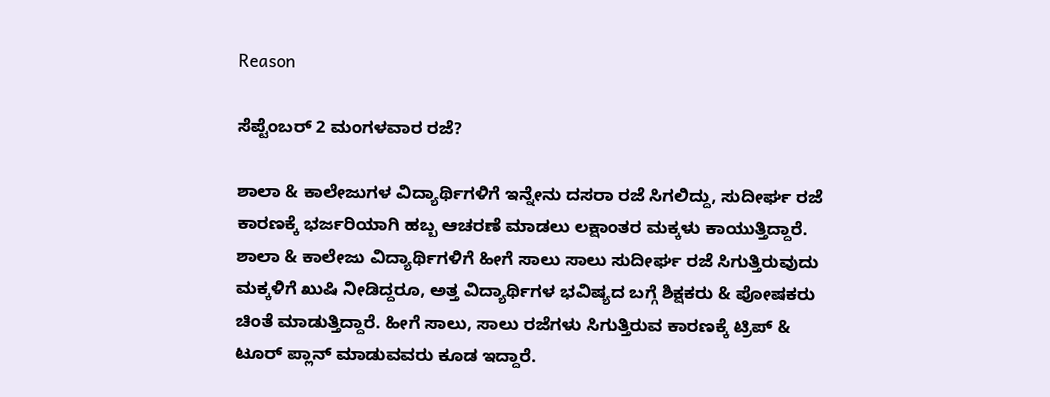Reason

ಸೆಪ್ಟೆಂಬರ್ 2 ಮಂಗಳವಾರ ರಜೆ?

ಶಾಲಾ & ಕಾಲೇಜುಗಳ ವಿದ್ಯಾರ್ಥಿಗಳಿಗೆ ಇನ್ನೇನು ದಸರಾ ರಜೆ ಸಿಗಲಿದ್ದು, ಸುದೀರ್ಘ ರಜೆ ಕಾರಣಕ್ಕೆ ಭರ್ಜರಿಯಾಗಿ ಹಬ್ಬ ಆಚರಣೆ ಮಾಡಲು ಲಕ್ಷಾಂತರ ಮಕ್ಕಳು ಕಾಯುತ್ತಿದ್ದಾರೆ. ಶಾಲಾ & ಕಾಲೇಜು ವಿದ್ಯಾರ್ಥಿಗಳಿಗೆ ಹೀಗೆ ಸಾಲು ಸಾಲು ಸುದೀರ್ಘ ರಜೆ ಸಿಗುತ್ತಿರುವುದು ಮಕ್ಕಳಿಗೆ ಖುಷಿ ನೀಡಿದ್ದರೂ, ಅತ್ತ ವಿದ್ಯಾರ್ಥಿಗಳ ಭವಿಷ್ಯದ ಬಗ್ಗೆ ಶಿಕ್ಷಕರು & ಪೋಷಕರು ಚಿಂತೆ ಮಾಡುತ್ತಿದ್ದಾರೆ. ಹೀಗೆ ಸಾಲು, ಸಾಲು ರಜೆಗಳು ಸಿಗುತ್ತಿರುವ ಕಾರಣಕ್ಕೆ ಟ್ರಿಪ್ & ಟೂರ್ ಪ್ಲಾನ್ ಮಾಡುವವರು ಕೂಡ ಇದ್ದಾರೆ.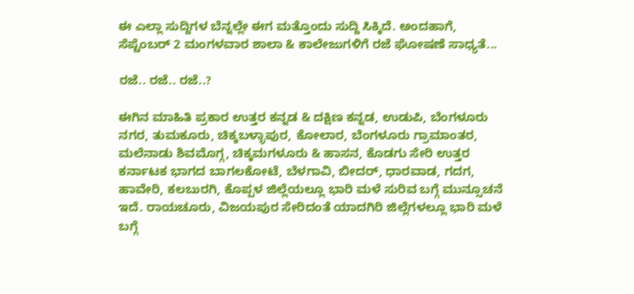ಈ ಎಲ್ಲಾ ಸುದ್ದಿಗಳ ಬೆನ್ನಲ್ಲೇ ಈಗ ಮತ್ತೊಂದು ಸುದ್ದಿ ಸಿಕ್ಕಿದೆ. ಅಂದಹಾಗೆ, ಸೆಪ್ಟೆಂಬರ್ 2 ಮಂಗಳವಾರ ಶಾಲಾ & ಕಾಲೇಜುಗಳಿಗೆ ರಜೆ ಘೋಷಣೆ ಸಾಧ್ಯತೆ...

ರಜೆ.. ರಜೆ.. ರಜೆ..?

ಈಗಿನ ಮಾಹಿತಿ ಪ್ರಕಾರ ಉತ್ತರ ಕನ್ನಡ & ದಕ್ಷಿಣ ಕನ್ನಡ, ಉಡುಪಿ, ಬೆಂಗಳೂರು ನಗರ, ತುಮಕೂರು, ಚಿಕ್ಕಬಳ್ಳಾಪುರ, ಕೋಲಾರ, ಬೆಂಗಳೂರು ಗ್ರಾಮಾಂತರ, ಮಲೆನಾಡು ಶಿವಮೊಗ್ಗ, ಚಿಕ್ಕಮಗಳೂರು & ಹಾಸನ, ಕೊಡಗು ಸೇರಿ ಉತ್ತರ ಕರ್ನಾಟಕ ಭಾಗದ ಬಾಗಲಕೋಟೆ, ಬೆಳಗಾವಿ, ಬೀದರ್, ಧಾರವಾಡ, ಗದಗ, ಹಾವೇರಿ, ಕಲಬುರಗಿ, ಕೊಪ್ಪಳ ಜಿಲ್ಲೆಯಲ್ಲೂ ಭಾರಿ ಮಳೆ ಸುರಿವ ಬಗ್ಗೆ ಮುನ್ಸೂಚನೆ ಇದೆ. ರಾಯಚೂರು, ವಿಜಯಪುರ ಸೇರಿದಂತೆ ಯಾದಗಿರಿ ಜಿಲ್ಲೆಗಳಲ್ಲೂ ಭಾರಿ ಮಳೆ ಬಗ್ಗೆ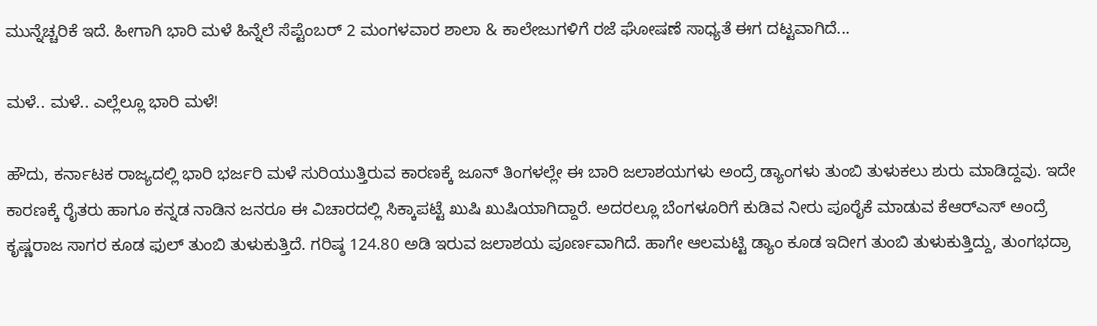ಮುನ್ನೆಚ್ಚರಿಕೆ ಇದೆ. ಹೀಗಾಗಿ ಭಾರಿ ಮಳೆ ಹಿನ್ನೆಲೆ ಸೆಪ್ಟೆಂಬರ್ 2 ಮಂಗಳವಾರ ಶಾಲಾ & ಕಾಲೇಜುಗಳಿಗೆ ರಜೆ ಘೋಷಣೆ ಸಾಧ್ಯತೆ ಈಗ ದಟ್ಟವಾಗಿದೆ...

ಮಳೆ.. ಮಳೆ.. ಎಲ್ಲೆಲ್ಲೂ ಭಾರಿ ಮಳೆ!

ಹೌದು, ಕರ್ನಾಟಕ ರಾಜ್ಯದಲ್ಲಿ ಭಾರಿ ಭರ್ಜರಿ ಮಳೆ ಸುರಿಯುತ್ತಿರುವ ಕಾರಣಕ್ಕೆ ಜೂನ್ ತಿಂಗಳಲ್ಲೇ ಈ ಬಾರಿ ಜಲಾಶಯಗಳು ಅಂದ್ರೆ ಡ್ಯಾಂಗಳು ತುಂಬಿ ತುಳುಕಲು ಶುರು ಮಾಡಿದ್ದವು. ಇದೇ ಕಾರಣಕ್ಕೆ ರೈತರು ಹಾಗೂ ಕನ್ನಡ ನಾಡಿನ ಜನರೂ ಈ ವಿಚಾರದಲ್ಲಿ ಸಿಕ್ಕಾಪಟ್ಟೆ ಖುಷಿ ಖುಷಿಯಾಗಿದ್ದಾರೆ. ಅದರಲ್ಲೂ ಬೆಂಗಳೂರಿಗೆ ಕುಡಿವ ನೀರು ಪೂರೈಕೆ ಮಾಡುವ ಕೆಆರ್‌ಎಸ್ ಅಂದ್ರೆ ಕೃಷ್ಣರಾಜ ಸಾಗರ ಕೂಡ ಫುಲ್ ತುಂಬಿ ತುಳುಕುತ್ತಿದೆ. ಗರಿಷ್ಠ 124.80 ಅಡಿ ಇರುವ ಜಲಾಶಯ ಪೂರ್ಣವಾಗಿದೆ. ಹಾಗೇ ಆಲಮಟ್ಟಿ ಡ್ಯಾಂ ಕೂಡ ಇದೀಗ ತುಂಬಿ ತುಳುಕುತ್ತಿದ್ದು, ತುಂಗಭದ್ರಾ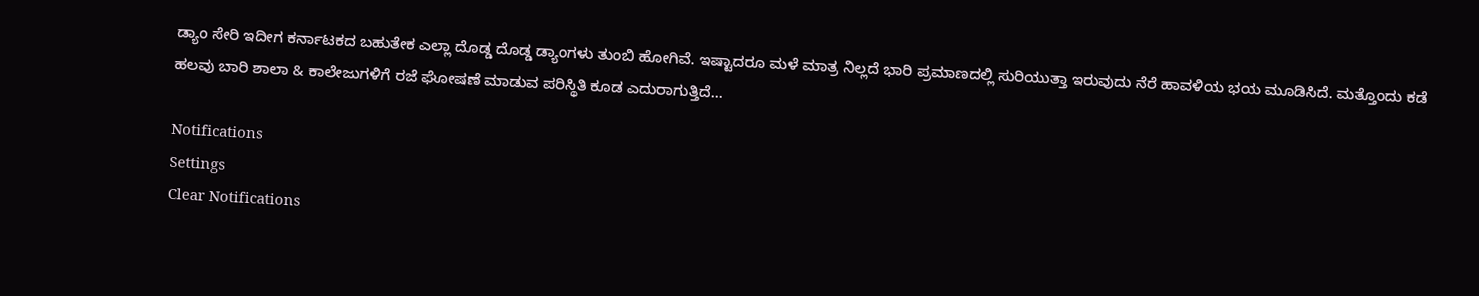ಡ್ಯಾಂ ಸೇರಿ ಇದೀಗ ಕರ್ನಾಟಕದ ಬಹುತೇಕ ಎಲ್ಲಾ ದೊಡ್ಡ ದೊಡ್ಡ ಡ್ಯಾಂಗಳು ತುಂಬಿ ಹೋಗಿವೆ. ಇಷ್ಟಾದರೂ ಮಳೆ ಮಾತ್ರ ನಿಲ್ಲದೆ ಭಾರಿ ಪ್ರಮಾಣದಲ್ಲಿ ಸುರಿಯುತ್ತಾ ಇರುವುದು ನೆರೆ ಹಾವಳಿಯ ಭಯ ಮೂಡಿಸಿದೆ. ಮತ್ತೊಂದು ಕಡೆ ಹಲವು ಬಾರಿ ಶಾಲಾ & ಕಾಲೇಜುಗಳಿಗೆ ರಜೆ ಘೋಷಣೆ ಮಾಡುವ ಪರಿಸ್ಥಿತಿ ಕೂಡ ಎದುರಾಗುತ್ತಿದೆ...

Notifications
Settings
Clear Notifications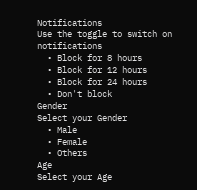Notifications
Use the toggle to switch on notifications
  • Block for 8 hours
  • Block for 12 hours
  • Block for 24 hours
  • Don't block
Gender
Select your Gender
  • Male
  • Female
  • Others
Age
Select your Age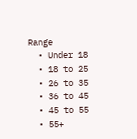Range
  • Under 18
  • 18 to 25
  • 26 to 35
  • 36 to 45
  • 45 to 55
  • 55+